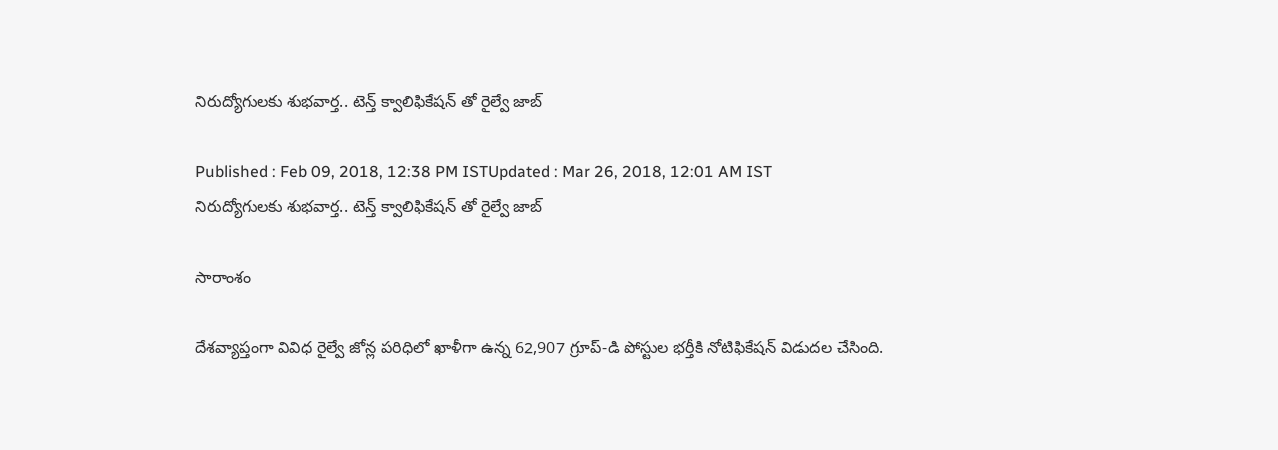నిరుద్యోగులకు శుభవార్త.. టెన్త్ క్వాలిఫికేషన్ తో రైల్వే జాబ్

Published : Feb 09, 2018, 12:38 PM ISTUpdated : Mar 26, 2018, 12:01 AM IST
నిరుద్యోగులకు శుభవార్త.. టెన్త్ క్వాలిఫికేషన్ తో రైల్వే జాబ్

సారాంశం

దేశవ్యాప్తంగా వివిధ రైల్వే జోన్ల పరిధిలో ఖాళీగా ఉన్న 62,907 గ్రూప్‌-డి పోస్టుల భ‌ర్తీకి నోటిఫికేషన్ విడుద‌ల చేసింది.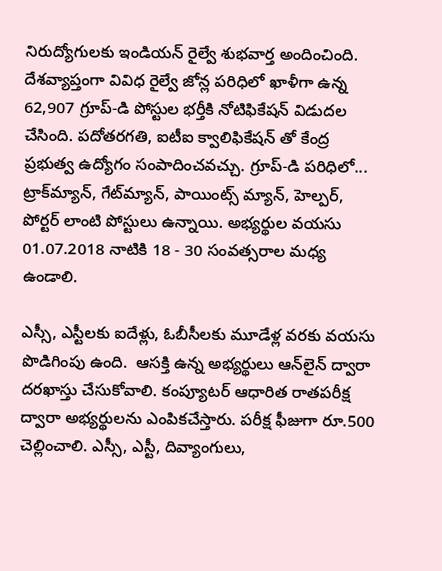నిరుద్యోగులకు ఇండియన్ రైల్వే శుభవార్త అందించింది. దేశవ్యాప్తంగా వివిధ రైల్వే జోన్ల పరిధిలో ఖాళీగా ఉన్న 62,907 గ్రూప్‌-డి పోస్టుల భ‌ర్తీకి నోటిఫికేషన్ విడుద‌ల చేసింది. పదోతరగతి, ఐటీఐ క్వాలిఫికేషన్ తో కేంద్ర ప్రభుత్వ ఉద్యోగం సంపాదించవచ్చు. గ్రూప్‌-డి ప‌రిధిలో... ట్రాక్‌మ్యాన్‌, గేట్‌మ్యాన్‌, పాయింట్స్‌ మ్యాన్‌, హెల్ప‌ర్‌, పోర్ట‌ర్ లాంటి పోస్టులు ఉన్నాయి. అభ్యర్థుల వయసు 01.07.2018 నాటికి 18 - 30 సంవత్సరాల మధ్య ఉండాలి.

ఎస్సీ, ఎస్టీలకు ఐదేళ్లు, ఓబీసీల‌కు మూడేళ్ల వరకు వయసు పొడిగింపు ఉంది.  ఆసక్తి ఉన్న అభ్యర్థులు ఆన్‌లైన్‌ ద్వారా ద‌ర‌ఖాస్తు చేసుకోవాలి. కంప్యూట‌ర్ ఆధారిత రాతప‌రీక్ష ద్వారా అభ్య‌ర్థుల‌ను ఎంపిక‌చేస్తారు. పరీక్ష ఫీజుగా రూ.500 చెల్లించాలి. ఎస్సీ, ఎస్టీ, దివ్యాంగులు,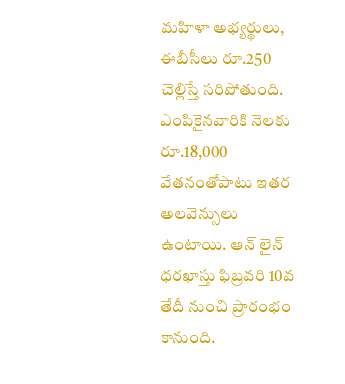మహిళా అభ్యర్థులు, ఈబీసీలు రూ.250 చెల్లిస్తే సరిపోతుంది. ఎంపికైనవారికి నెలకు రూ.18,000 వేతనంతోపాటు ఇతర అలవెన్సులు ఉంటాయి. ఆన్ లైన్ ధరఖాస్తు ఫిబ్రవరి 10వ తేదీ నుంచి ప్రారంభం కానుంది.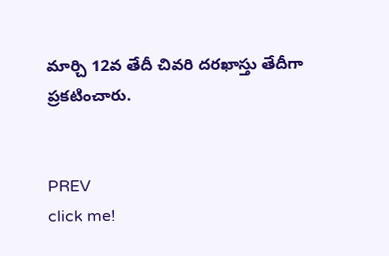మార్చి 12వ తేదీ చివరి దరఖాస్తు తేదీగా ప్రకటించారు.


PREV
click me!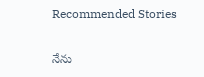Recommended Stories

నేను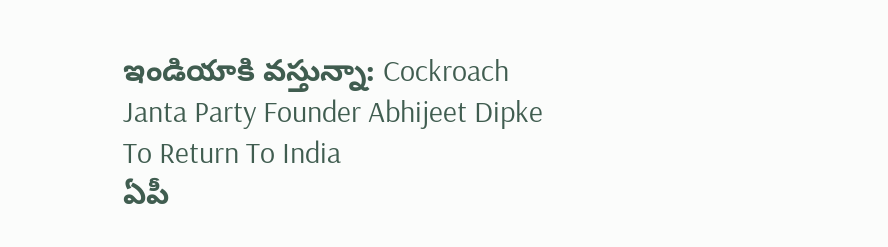ఇండియాకి వస్తున్నా: Cockroach Janta Party Founder Abhijeet Dipke To Return To India
ఏపీ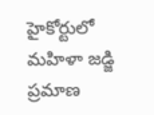హైకోర్టులో మహిళా జడ్జి ప్రమాణ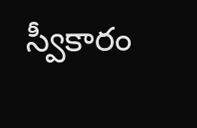స్వీకారం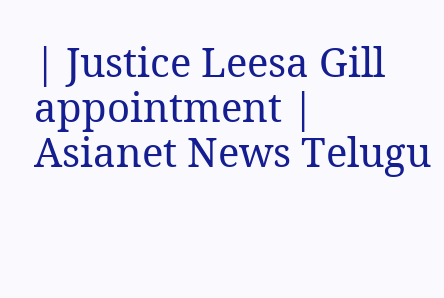| Justice Leesa Gill appointment | Asianet News Telugu